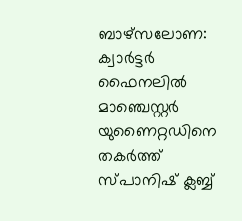ബാഴ്സലോണ: ക്വാർട്ടർ ഫൈനലിൽ മാഞ്ചെസ്റ്റർ യുണൈറ്റഡിനെ തകർത്ത് സ്പാനിഷ് ക്ലബ്ബ്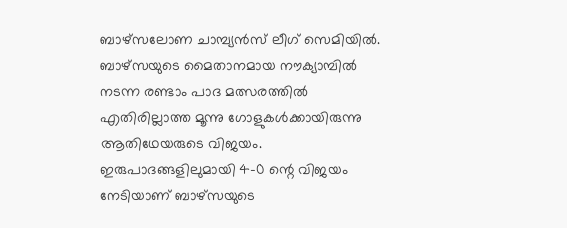ബാഴ്സലോണ ചാമ്പ്യൻസ് ലീഗ് സെമിയിൽ. ബാഴ്സയുടെ മൈതാനമായ നൗക്യാമ്പിൽ നടന്ന രണ്ടാം പാദ മത്സരത്തിൽ എതിരില്ലാത്ത മൂന്നു ഗോളുകൾക്കായിരുന്നു ആതിഥേയരുടെ വിജയം. ഇരുപാദങ്ങളിലുമായി 4-0 ന്റെ വിജയം നേടിയാണ് ബാഴ്സയുടെ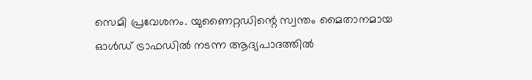സെമി പ്രവേശനം. യുണൈറ്റഡിന്റെ സ്വന്തം മൈതാനമായ ഓൾഡ് ട്രാഫഡിൽ നടന്ന ആദ്യപാദത്തിൽ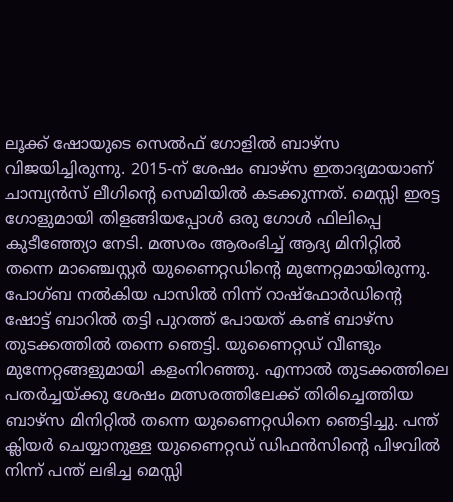ലൂക്ക് ഷോയുടെ സെൽഫ് ഗോളിൽ ബാഴ്സ വിജയിച്ചിരുന്നു. 2015-ന് ശേഷം ബാഴ്സ ഇതാദ്യമായാണ് ചാമ്പ്യൻസ് ലീഗിന്റെ സെമിയിൽ കടക്കുന്നത്. മെസ്സി ഇരട്ട ഗോളുമായി തിളങ്ങിയപ്പോൾ ഒരു ഗോൾ ഫിലിപ്പെ കുടീഞ്ഞ്യോ നേടി. മത്സരം ആരംഭിച്ച് ആദ്യ മിനിറ്റിൽ തന്നെ മാഞ്ചെസ്റ്റർ യുണൈറ്റഡിന്റെ മുന്നേറ്റമായിരുന്നു. പോഗ്ബ നൽകിയ പാസിൽ നിന്ന് റാഷ്ഫോർഡിന്റെ ഷോട്ട് ബാറിൽ തട്ടി പുറത്ത് പോയത് കണ്ട് ബാഴ്സ തുടക്കത്തിൽ തന്നെ ഞെട്ടി. യുണൈറ്റഡ് വീണ്ടും മുന്നേറ്റങ്ങളുമായി കളംനിറഞ്ഞു. എന്നാൽ തുടക്കത്തിലെ പതർച്ചയ്ക്കു ശേഷം മത്സരത്തിലേക്ക് തിരിച്ചെത്തിയ ബാഴ്സ മിനിറ്റിൽ തന്നെ യുണൈറ്റഡിനെ ഞെട്ടിച്ചു. പന്ത് ക്ലിയർ ചെയ്യാനുള്ള യുണൈറ്റഡ് ഡിഫൻസിന്റെ പിഴവിൽ നിന്ന് പന്ത് ലഭിച്ച മെസ്സി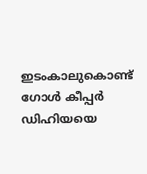ഇടംകാലുകൊണ്ട് ഗോൾ കീപ്പർ ഡിഹിയയെ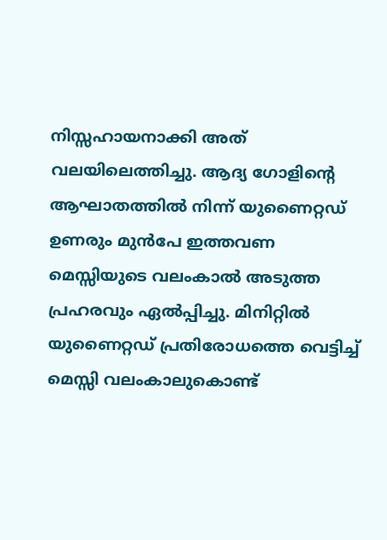നിസ്സഹായനാക്കി അത് വലയിലെത്തിച്ചു. ആദ്യ ഗോളിന്റെ ആഘാതത്തിൽ നിന്ന് യുണൈറ്റഡ് ഉണരും മുൻപേ ഇത്തവണ മെസ്സിയുടെ വലംകാൽ അടുത്ത പ്രഹരവും ഏൽപ്പിച്ചു. മിനിറ്റിൽ യുണൈറ്റഡ് പ്രതിരോധത്തെ വെട്ടിച്ച് മെസ്സി വലംകാലുകൊണ്ട്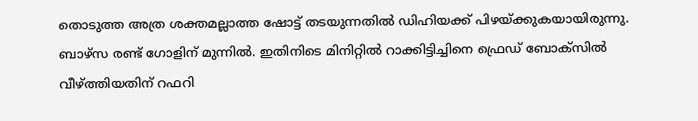തൊടുത്ത അത്ര ശക്തമല്ലാത്ത ഷോട്ട് തടയുന്നതിൽ ഡിഹിയക്ക് പിഴയ്ക്കുകയായിരുന്നു. ബാഴ്സ രണ്ട് ഗോളിന് മുന്നിൽ. ഇതിനിടെ മിനിറ്റിൽ റാക്കിട്ടിച്ചിനെ ഫ്രെഡ് ബോക്സിൽ വീഴ്ത്തിയതിന് റഫറി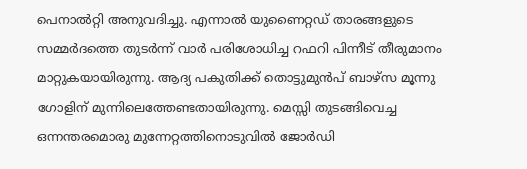പെനാൽറ്റി അനുവദിച്ചു. എന്നാൽ യുണൈറ്റഡ് താരങ്ങളുടെ സമ്മർദത്തെ തുടർന്ന് വാർ പരിശോധിച്ച റഫറി പിന്നീട് തീരുമാനം മാറ്റുകയായിരുന്നു. ആദ്യ പകുതിക്ക് തൊട്ടുമുൻപ് ബാഴ്സ മൂന്നു ഗോളിന് മുന്നിലെത്തേണ്ടതായിരുന്നു. മെസ്സി തുടങ്ങിവെച്ച ഒന്നന്തരമൊരു മുന്നേറ്റത്തിനൊടുവിൽ ജോർഡി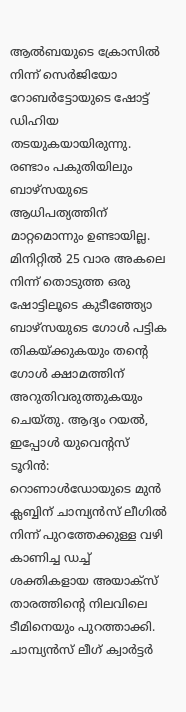ആൽബയുടെ ക്രോസിൽ നിന്ന് സെർജിയോ റോബർട്ടോയുടെ ഷോട്ട് ഡിഹിയ തടയുകയായിരുന്നു. രണ്ടാം പകുതിയിലും ബാഴ്സയുടെ ആധിപത്യത്തിന് മാറ്റമൊന്നും ഉണ്ടായില്ല. മിനിറ്റിൽ 25 വാര അകലെ നിന്ന് തൊടുത്ത ഒരു ഷോട്ടിലൂടെ കുടീഞ്ഞ്യോ ബാഴ്സയുടെ ഗോൾ പട്ടിക തികയ്ക്കുകയും തന്റെ ഗോൾ ക്ഷാമത്തിന് അറുതിവരുത്തുകയും ചെയ്തു. ആദ്യം റയൽ, ഇപ്പോൾ യുവെന്റസ് ടൂറിൻ: റൊണാൾഡോയുടെ മുൻ ക്ലബ്ബിന് ചാമ്പ്യൻസ് ലീഗിൽ നിന്ന് പുറത്തേക്കുള്ള വഴി കാണിച്ച ഡച്ച് ശക്തികളായ അയാക്സ് താരത്തിന്റെ നിലവിലെ ടീമിനെയും പുറത്താക്കി. ചാമ്പ്യൻസ് ലീഗ് ക്വാർട്ടർ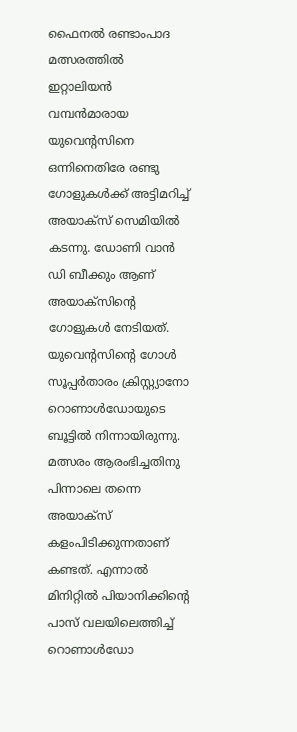ഫൈനൽ രണ്ടാംപാദ മത്സരത്തിൽ ഇറ്റാലിയൻ വമ്പൻമാരായ യുവെന്റസിനെ ഒന്നിനെതിരേ രണ്ടു ഗോളുകൾക്ക് അട്ടിമറിച്ച് അയാക്സ് സെമിയിൽ കടന്നു. ഡോണി വാൻ ഡി ബീക്കും ആണ് അയാക്സിന്റെ ഗോളുകൾ നേടിയത്. യുവെന്റസിന്റെ ഗോൾ സൂപ്പർതാരം ക്രിസ്റ്റ്യാനോ റൊണാൾഡോയുടെ ബൂട്ടിൽ നിന്നായിരുന്നു. മത്സരം ആരംഭിച്ചതിനു പിന്നാലെ തന്നെ അയാക്സ് കളംപിടിക്കുന്നതാണ് കണ്ടത്. എന്നാൽ മിനിറ്റിൽ പിയാനിക്കിന്റെ പാസ് വലയിലെത്തിച്ച് റൊണാൾഡോ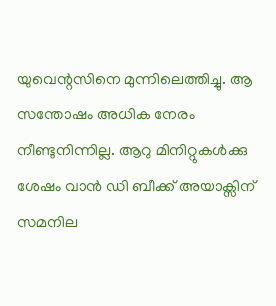യുവെന്റസിനെ മുന്നിലെത്തിച്ചു. ആ സന്തോഷം അധിക നേരം നീണ്ടുനിന്നില്ല. ആറു മിനിറ്റുകൾക്കു ശേഷം വാൻ ഡി ബീക്ക് അയാക്സിന് സമനില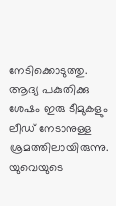നേടിക്കൊടുത്തു. ആദ്യ പകുതിക്കു ശേഷം ഇരു ടീമുകളും ലീഡ് നേടാനുള്ള ശ്രമത്തിലായിരുന്നു. യുവെയുടെ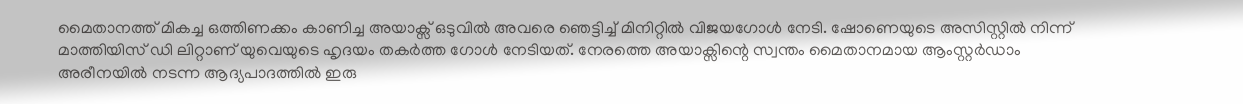മൈതാനത്ത് മികച്ച ഒത്തിണക്കം കാണിച്ച അയാക്സ് ഒടുവിൽ അവരെ ഞെട്ടിച്ച് മിനിറ്റിൽ വിജയഗോൾ നേടി. ഷോണെയുടെ അസിസ്റ്റിൽ നിന്ന് മാത്തിയിസ് ഡി ലിറ്റാണ് യുവെയുടെ ഹൃദയം തകർത്ത ഗോൾ നേടിയത്. നേരത്തെ അയാക്സിന്റെ സ്വന്തം മൈതാനമായ ആംസ്റ്റർഡാം അരീനയിൽ നടന്ന ആദ്യപാദത്തിൽ ഇരു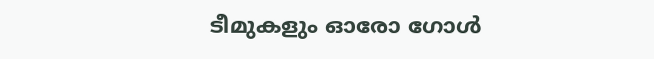ടീമുകളും ഓരോ ഗോൾ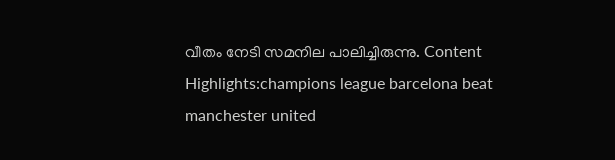വീതം നേടി സമനില പാലിച്ചിരുന്നു. Content Highlights:champions league barcelona beat manchester united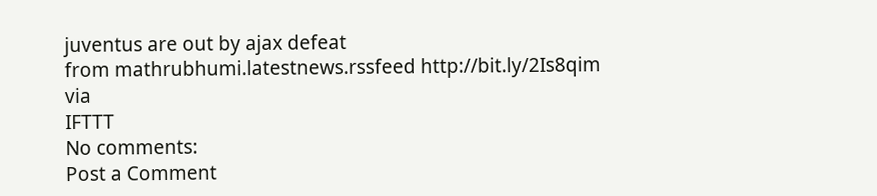juventus are out by ajax defeat
from mathrubhumi.latestnews.rssfeed http://bit.ly/2Is8qim
via
IFTTT
No comments:
Post a Comment